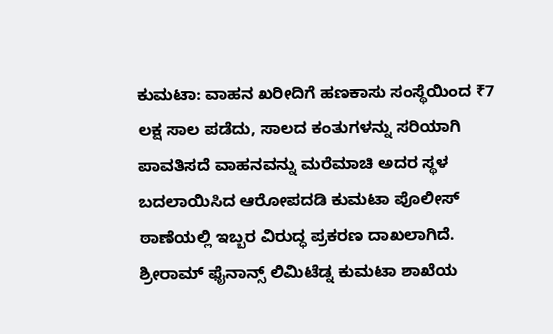ಕುಮಟಾ: ವಾಹನ ಖರೀದಿಗೆ ಹಣಕಾಸು ಸಂಸ್ಥೆಯಿಂದ ₹7 ಲಕ್ಷ ಸಾಲ ಪಡೆದು, ಸಾಲದ ಕಂತುಗಳನ್ನು ಸರಿಯಾಗಿ ಪಾವತಿಸದೆ ವಾಹನವನ್ನು ಮರೆಮಾಚಿ ಅದರ ಸ್ಥಳ ಬದಲಾಯಿಸಿದ ಆರೋಪದಡಿ ಕುಮಟಾ ಪೊಲೀಸ್ ಠಾಣೆಯಲ್ಲಿ ಇಬ್ಬರ ವಿರುದ್ಧ ಪ್ರಕರಣ ದಾಖಲಾಗಿದೆ.
ಶ್ರೀರಾಮ್ ಫೈನಾನ್ಸ್ ಲಿಮಿಟೆಡ್ನ ಕುಮಟಾ ಶಾಖೆಯ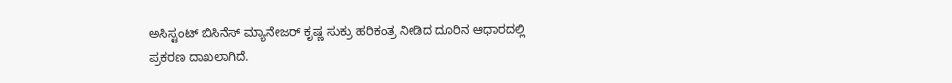ಅಸಿಸ್ಟಂಟ್ ಬಿಸಿನೆಸ್ ಮ್ಯಾನೇಜರ್ ಕೃಷ್ಣ ಸುಕ್ರು ಹರಿಕಂತ್ರ ನೀಡಿದ ದೂರಿನ ಆಧಾರದಲ್ಲಿ ಪ್ರಕರಣ ದಾಖಲಾಗಿದೆ.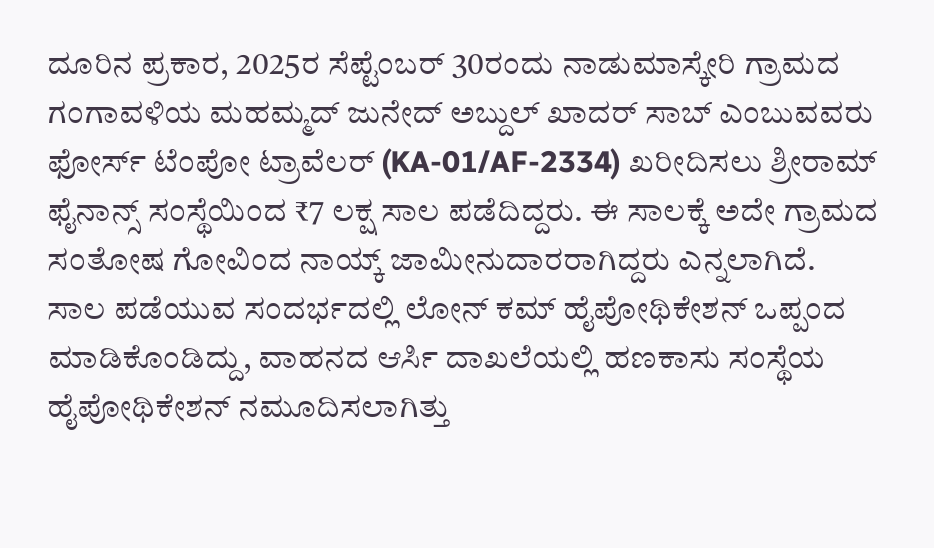ದೂರಿನ ಪ್ರಕಾರ, 2025ರ ಸೆಪ್ಟೆಂಬರ್ 30ರಂದು ನಾಡುಮಾಸ್ಕೇರಿ ಗ್ರಾಮದ ಗಂಗಾವಳಿಯ ಮಹಮ್ಮದ್ ಜುನೇದ್ ಅಬ್ದುಲ್ ಖಾದರ್ ಸಾಬ್ ಎಂಬುವವರು ಫೋರ್ಸ್ ಟೆಂಪೋ ಟ್ರಾವೆಲರ್ (KA-01/AF-2334) ಖರೀದಿಸಲು ಶ್ರೀರಾಮ್ ಫೈನಾನ್ಸ್ ಸಂಸ್ಥೆಯಿಂದ ₹7 ಲಕ್ಷ ಸಾಲ ಪಡೆದಿದ್ದರು. ಈ ಸಾಲಕ್ಕೆ ಅದೇ ಗ್ರಾಮದ ಸಂತೋಷ ಗೋವಿಂದ ನಾಯ್ಕ್ ಜಾಮೀನುದಾರರಾಗಿದ್ದರು ಎನ್ನಲಾಗಿದೆ.
ಸಾಲ ಪಡೆಯುವ ಸಂದರ್ಭದಲ್ಲಿ ಲೋನ್ ಕಮ್ ಹೈಪೋಥಿಕೇಶನ್ ಒಪ್ಪಂದ ಮಾಡಿಕೊಂಡಿದ್ದು, ವಾಹನದ ಆರ್ಸಿ ದಾಖಲೆಯಲ್ಲಿ ಹಣಕಾಸು ಸಂಸ್ಥೆಯ ಹೈಪೋಥಿಕೇಶನ್ ನಮೂದಿಸಲಾಗಿತ್ತು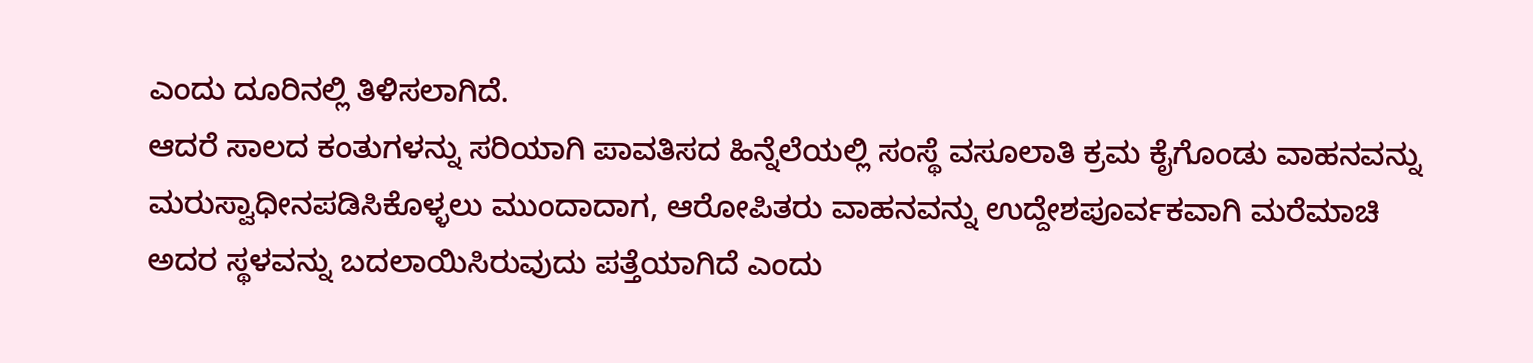ಎಂದು ದೂರಿನಲ್ಲಿ ತಿಳಿಸಲಾಗಿದೆ.
ಆದರೆ ಸಾಲದ ಕಂತುಗಳನ್ನು ಸರಿಯಾಗಿ ಪಾವತಿಸದ ಹಿನ್ನೆಲೆಯಲ್ಲಿ ಸಂಸ್ಥೆ ವಸೂಲಾತಿ ಕ್ರಮ ಕೈಗೊಂಡು ವಾಹನವನ್ನು ಮರುಸ್ವಾಧೀನಪಡಿಸಿಕೊಳ್ಳಲು ಮುಂದಾದಾಗ, ಆರೋಪಿತರು ವಾಹನವನ್ನು ಉದ್ದೇಶಪೂರ್ವಕವಾಗಿ ಮರೆಮಾಚಿ ಅದರ ಸ್ಥಳವನ್ನು ಬದಲಾಯಿಸಿರುವುದು ಪತ್ತೆಯಾಗಿದೆ ಎಂದು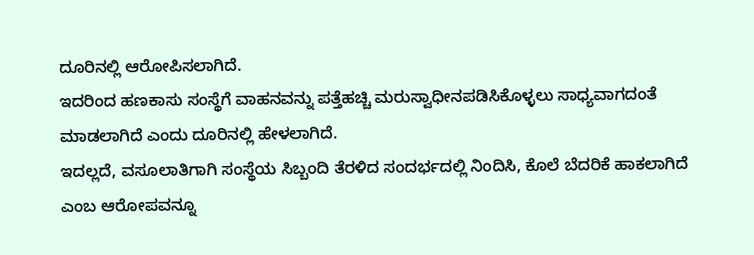ದೂರಿನಲ್ಲಿ ಆರೋಪಿಸಲಾಗಿದೆ.
ಇದರಿಂದ ಹಣಕಾಸು ಸಂಸ್ಥೆಗೆ ವಾಹನವನ್ನು ಪತ್ತೆಹಚ್ಚಿ ಮರುಸ್ವಾಧೀನಪಡಿಸಿಕೊಳ್ಳಲು ಸಾಧ್ಯವಾಗದಂತೆ ಮಾಡಲಾಗಿದೆ ಎಂದು ದೂರಿನಲ್ಲಿ ಹೇಳಲಾಗಿದೆ.
ಇದಲ್ಲದೆ, ವಸೂಲಾತಿಗಾಗಿ ಸಂಸ್ಥೆಯ ಸಿಬ್ಬಂದಿ ತೆರಳಿದ ಸಂದರ್ಭದಲ್ಲಿ ನಿಂದಿಸಿ, ಕೊಲೆ ಬೆದರಿಕೆ ಹಾಕಲಾಗಿದೆ ಎಂಬ ಆರೋಪವನ್ನೂ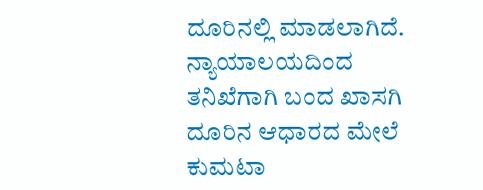ದೂರಿನಲ್ಲಿ ಮಾಡಲಾಗಿದೆ. ನ್ಯಾಯಾಲಯದಿಂದ ತನಿಖೆಗಾಗಿ ಬಂದ ಖಾಸಗಿ ದೂರಿನ ಆಧಾರದ ಮೇಲೆ ಕುಮಟಾ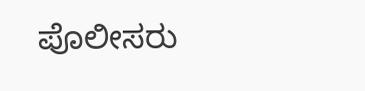ಪೊಲೀಸರು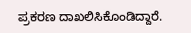ಪ್ರಕರಣ ದಾಖಲಿಸಿಕೊಂಡಿದ್ದಾರೆ.